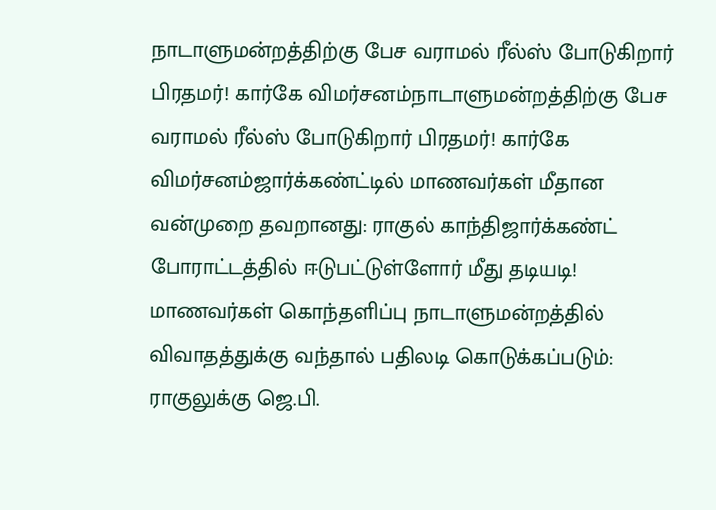நாடாளுமன்றத்திற்கு பேச வராமல் ரீல்ஸ் போடுகிறார் பிரதமர்! கார்கே விமர்சனம்நாடாளுமன்றத்திற்கு பேச வராமல் ரீல்ஸ் போடுகிறார் பிரதமர்! கார்கே விமர்சனம்ஜார்க்கண்ட்டில் மாணவர்கள் மீதான வன்முறை தவறானது: ராகுல் காந்திஜார்க்கண்ட் போராட்டத்தில் ஈடுபட்டுள்ளோர் மீது தடியடி! மாணவர்கள் கொந்தளிப்பு நாடாளுமன்றத்தில் விவாதத்துக்கு வந்தால் பதிலடி கொடுக்கப்படும்: ராகுலுக்கு ஜெ.பி.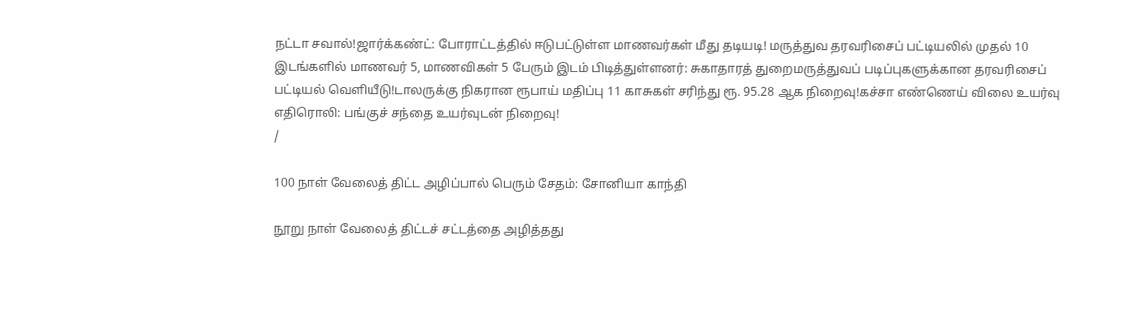நட்டா சவால்!ஜார்க்கண்ட்: போராட்டத்தில் ஈடுபட்டுள்ள மாணவர்கள் மீது தடியடி! மருத்துவ தரவரிசைப் பட்டியலில் முதல் 10 இடங்களில் மாணவர் 5, மாணவிகள் 5 பேரும் இடம் பிடித்துள்ளனர்: சுகாதாரத் துறைமருத்துவப் படிப்புகளுக்கான தரவரிசைப் பட்டியல் வெளியீடு!டாலருக்கு நிகரான ரூபாய் மதிப்பு 11 காசுகள் சரிந்து ரூ. 95.28 ஆக நிறைவு!கச்சா எண்ணெய் விலை உயர்வு எதிரொலி: பங்குச் சந்தை உயர்வுடன் நிறைவு!
/

100 நாள் வேலைத் திட்ட அழிப்பால் பெரும் சேதம்: சோனியா காந்தி

நூறு நாள் வேலைத் திட்டச் சட்டத்தை அழித்தது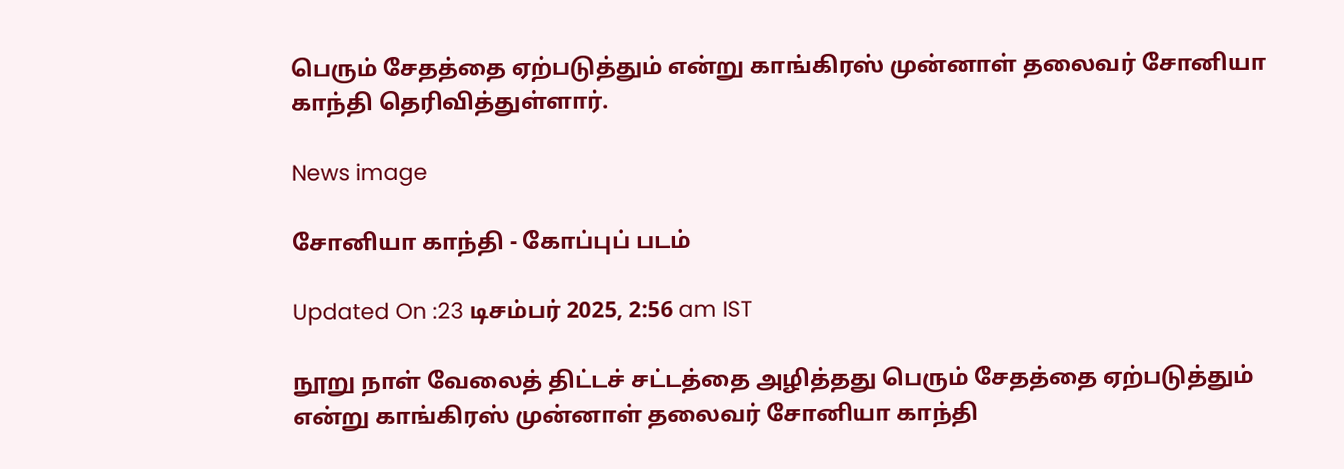பெரும் சேதத்தை ஏற்படுத்தும் என்று காங்கிரஸ் முன்னாள் தலைவர் சோனியா காந்தி தெரிவித்துள்ளார்.

News image

சோனியா காந்தி - கோப்புப் படம்

Updated On :23 டிசம்பர் 2025, 2:56 am IST

நூறு நாள் வேலைத் திட்டச் சட்டத்தை அழித்தது பெரும் சேதத்தை ஏற்படுத்தும் என்று காங்கிரஸ் முன்னாள் தலைவர் சோனியா காந்தி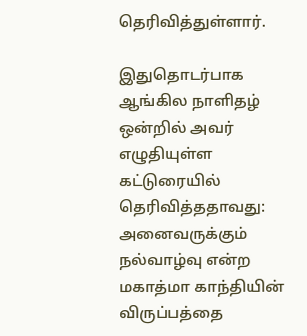தெரிவித்துள்ளார்.

இதுதொடர்பாக ஆங்கில நாளிதழ் ஒன்றில் அவர் எழுதியுள்ள கட்டுரையில் தெரிவித்ததாவது: அனைவருக்கும் நல்வாழ்வு என்ற மகாத்மா காந்தியின் விருப்பத்தை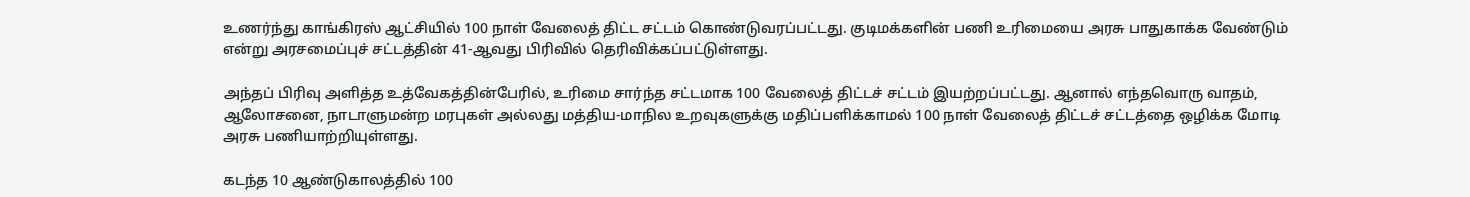உணர்ந்து காங்கிரஸ் ஆட்சியில் 100 நாள் வேலைத் திட்ட சட்டம் கொண்டுவரப்பட்டது. குடிமக்களின் பணி உரிமையை அரசு பாதுகாக்க வேண்டும் என்று அரசமைப்புச் சட்டத்தின் 41-ஆவது பிரிவில் தெரிவிக்கப்பட்டுள்ளது.

அந்தப் பிரிவு அளித்த உத்வேகத்தின்பேரில், உரிமை சார்ந்த சட்டமாக 100 வேலைத் திட்டச் சட்டம் இயற்றப்பட்டது. ஆனால் எந்தவொரு வாதம், ஆலோசனை, நாடாளுமன்ற மரபுகள் அல்லது மத்திய-மாநில உறவுகளுக்கு மதிப்பளிக்காமல் 100 நாள் வேலைத் திட்டச் சட்டத்தை ஒழிக்க மோடி அரசு பணியாற்றியுள்ளது.

கடந்த 10 ஆண்டுகாலத்தில் 100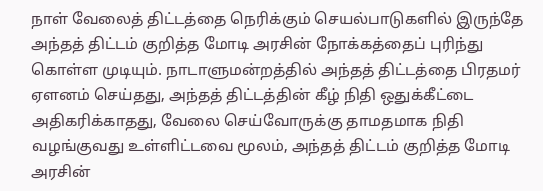நாள் வேலைத் திட்டத்தை நெரிக்கும் செயல்பாடுகளில் இருந்தே அந்தத் திட்டம் குறித்த மோடி அரசின் நோக்கத்தைப் புரிந்து கொள்ள முடியும். நாடாளுமன்றத்தில் அந்தத் திட்டத்தை பிரதமர் ஏளனம் செய்தது, அந்தத் திட்டத்தின் கீழ் நிதி ஒதுக்கீட்டை அதிகரிக்காதது, வேலை செய்வோருக்கு தாமதமாக நிதி வழங்குவது உள்ளிட்டவை மூலம், அந்தத் திட்டம் குறித்த மோடி அரசின்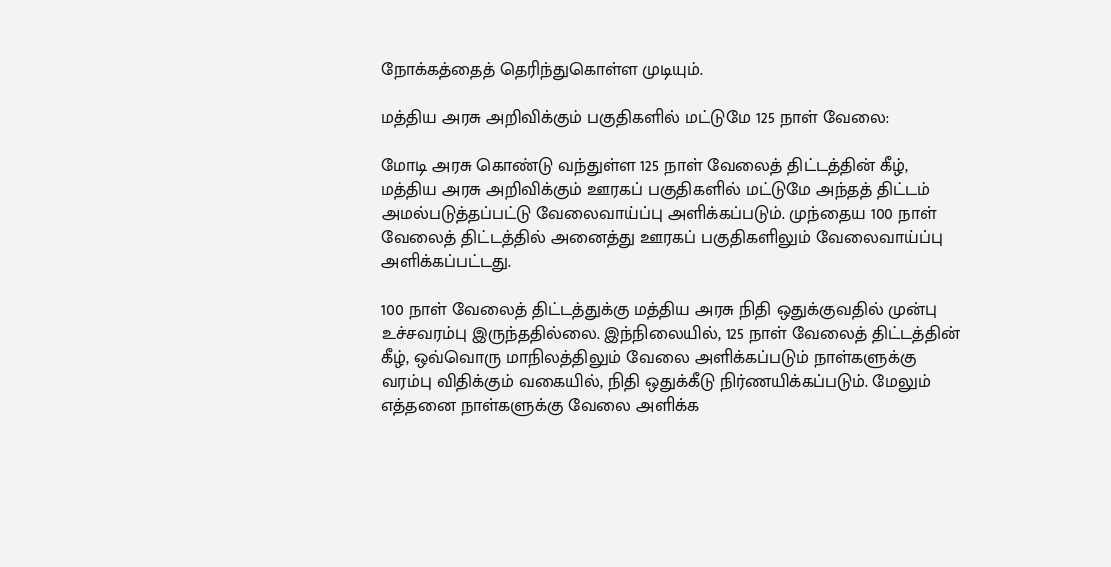நோக்கத்தைத் தெரிந்துகொள்ள முடியும்.

மத்திய அரசு அறிவிக்கும் பகுதிகளில் மட்டுமே 125 நாள் வேலை:

மோடி அரசு கொண்டு வந்துள்ள 125 நாள் வேலைத் திட்டத்தின் கீழ், மத்திய அரசு அறிவிக்கும் ஊரகப் பகுதிகளில் மட்டுமே அந்தத் திட்டம் அமல்படுத்தப்பட்டு வேலைவாய்ப்பு அளிக்கப்படும். முந்தைய 100 நாள் வேலைத் திட்டத்தில் அனைத்து ஊரகப் பகுதிகளிலும் வேலைவாய்ப்பு அளிக்கப்பட்டது.

100 நாள் வேலைத் திட்டத்துக்கு மத்திய அரசு நிதி ஒதுக்குவதில் முன்பு உச்சவரம்பு இருந்ததில்லை. இந்நிலையில், 125 நாள் வேலைத் திட்டத்தின் கீழ், ஒவ்வொரு மாநிலத்திலும் வேலை அளிக்கப்படும் நாள்களுக்கு வரம்பு விதிக்கும் வகையில், நிதி ஒதுக்கீடு நிர்ணயிக்கப்படும். மேலும் எத்தனை நாள்களுக்கு வேலை அளிக்க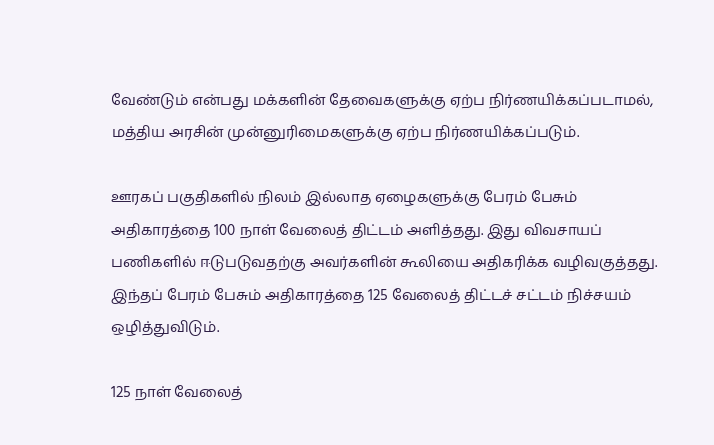வேண்டும் என்பது மக்களின் தேவைகளுக்கு ஏற்ப நிர்ணயிக்கப்படாமல், மத்திய அரசின் முன்னுரிமைகளுக்கு ஏற்ப நிர்ணயிக்கப்படும்.

ஊரகப் பகுதிகளில் நிலம் இல்லாத ஏழைகளுக்கு பேரம் பேசும் அதிகாரத்தை 100 நாள் வேலைத் திட்டம் அளித்தது. இது விவசாயப் பணிகளில் ஈடுபடுவதற்கு அவர்களின் கூலியை அதிகரிக்க வழிவகுத்தது. இந்தப் பேரம் பேசும் அதிகாரத்தை 125 வேலைத் திட்டச் சட்டம் நிச்சயம் ஒழித்துவிடும்.

125 நாள் வேலைத்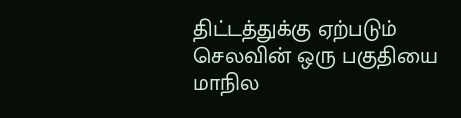திட்டத்துக்கு ஏற்படும் செலவின் ஒரு பகுதியை மாநில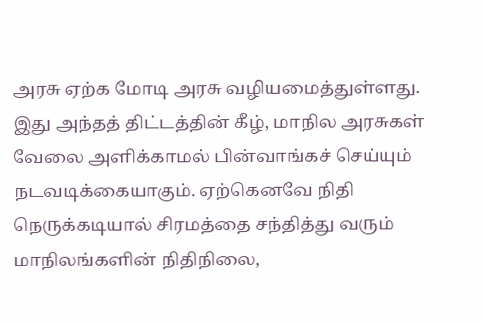அரசு ஏற்க மோடி அரசு வழியமைத்துள்ளது. இது அந்தத் திட்டத்தின் கீழ், மாநில அரசுகள் வேலை அளிக்காமல் பின்வாங்கச் செய்யும் நடவடிக்கையாகும். ஏற்கெனவே நிதி நெருக்கடியால் சிரமத்தை சந்தித்து வரும் மாநிலங்களின் நிதிநிலை,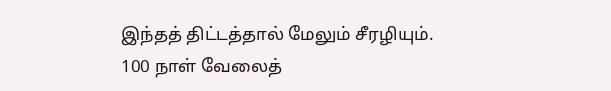இந்தத் திட்டத்தால் மேலும் சீரழியும். 100 நாள் வேலைத்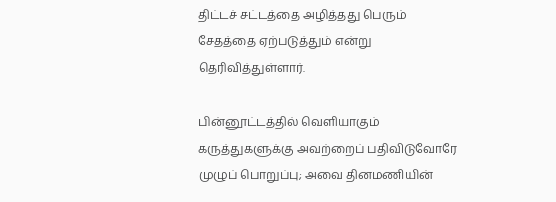திட்டச் சட்டத்தை அழித்தது பெரும் சேதத்தை ஏற்படுத்தும் என்று தெரிவித்துள்ளார்.

பின்னூட்டத்தில் வெளியாகும் கருத்துகளுக்கு அவற்றைப் பதிவிடுவோரே முழுப் பொறுப்பு; அவை தினமணியின்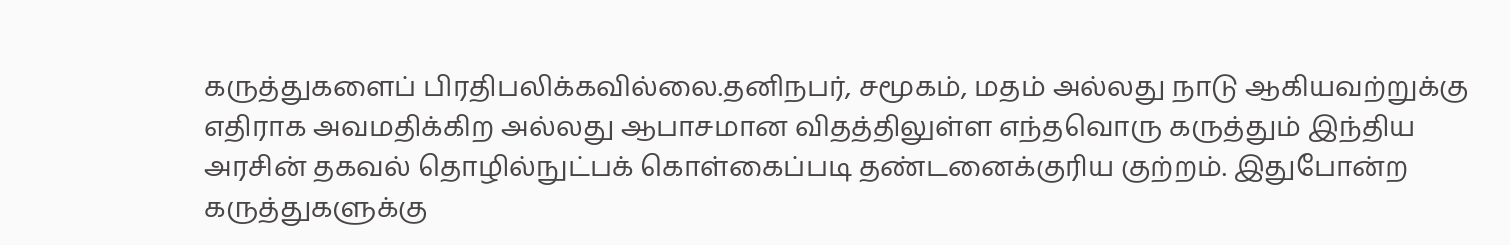கருத்துகளைப் பிரதிபலிக்கவில்லை.தனிநபர், சமூகம், மதம் அல்லது நாடு ஆகியவற்றுக்கு எதிராக அவமதிக்கிற அல்லது ஆபாசமான விதத்திலுள்ள எந்தவொரு கருத்தும் இந்திய அரசின் தகவல் தொழில்நுட்பக் கொள்கைப்படி தண்டனைக்குரிய குற்றம். இதுபோன்ற கருத்துகளுக்கு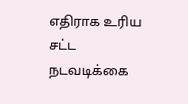எதிராக உரிய சட்ட நடவடிக்கை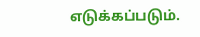எடுக்கப்படும்.